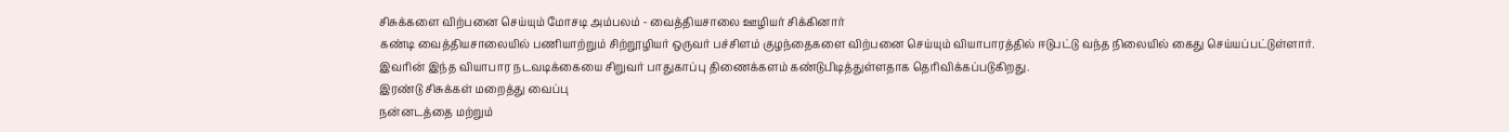சிசுக்களை விற்பனை செய்யும் மோசடி அம்பலம் - வைத்தியசாலை ஊழியர் சிக்கினார்
கண்டி வைத்தியசாலையில் பணியாற்றும் சிற்றூழியர் ஒருவர் பச்சிளம் குழந்தைகளை விற்பனை செய்யும் வியாபாரத்தில் ஈடுபட்டு வந்த நிலையில் கைது செய்யப்பட்டுள்ளார்.
இவரின் இந்த வியாபார நடவடிக்கையை சிறுவர் பாதுகாப்பு திணைக்களம் கண்டுபிடித்துள்ளதாக தெரிவிக்கப்படுகிறது.
இரண்டு சிசுக்கள் மறைத்து வைப்பு
நன்னடத்தை மற்றும்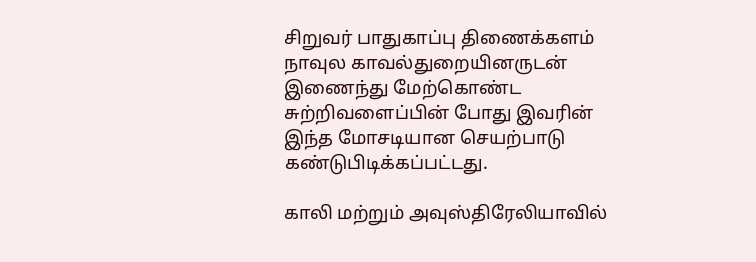சிறுவர் பாதுகாப்பு திணைக்களம் நாவுல காவல்துறையினருடன் இணைந்து மேற்கொண்ட சுற்றிவளைப்பின் போது இவரின் இந்த மோசடியான செயற்பாடு கண்டுபிடிக்கப்பட்டது.

காலி மற்றும் அவுஸ்திரேலியாவில்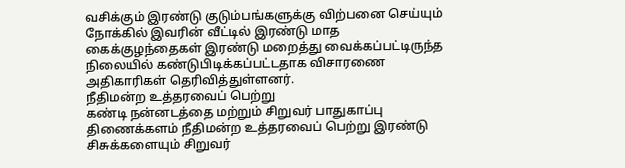வசிக்கும் இரண்டு குடும்பங்களுக்கு விற்பனை செய்யும் நோக்கில் இவரின் வீட்டில் இரண்டு மாத கைக்குழந்தைகள் இரண்டு மறைத்து வைக்கப்பட்டிருந்த நிலையில் கண்டுபிடிக்கப்பட்டதாக விசாரணை அதிகாரிகள் தெரிவித்துள்ளனர்.
நீதிமன்ற உத்தரவைப் பெற்று
கண்டி நன்னடத்தை மற்றும் சிறுவர் பாதுகாப்பு திணைக்களம் நீதிமன்ற உத்தரவைப் பெற்று இரண்டு சிசுக்களையும் சிறுவர்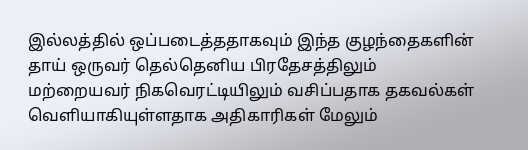இல்லத்தில் ஒப்படைத்ததாகவும் இந்த குழந்தைகளின் தாய் ஒருவர் தெல்தெனிய பிரதேசத்திலும் மற்றையவர் நிகவெரட்டியிலும் வசிப்பதாக தகவல்கள் வெளியாகியுள்ளதாக அதிகாரிகள் மேலும்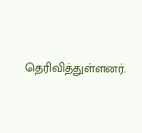தெரிவித்துள்ளனர்.